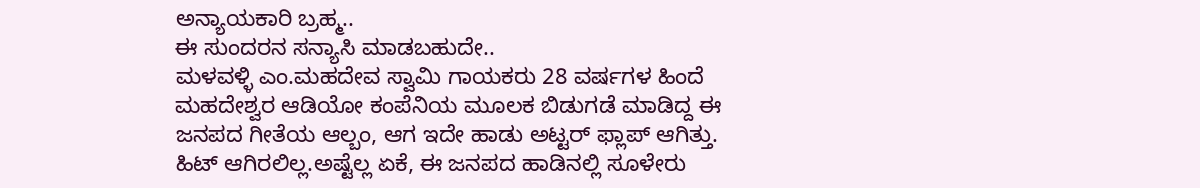ಅನ್ಯಾಯಕಾರಿ ಬ್ರಹ್ಮ..
ಈ ಸುಂದರನ ಸನ್ಯಾಸಿ ಮಾಡಬಹುದೇ..
ಮಳವಳ್ಳಿ ಎಂ.ಮಹದೇವ ಸ್ವಾಮಿ ಗಾಯಕರು 28 ವರ್ಷಗಳ ಹಿಂದೆ ಮಹದೇಶ್ವರ ಆಡಿಯೋ ಕಂಪೆನಿಯ ಮೂಲಕ ಬಿಡುಗಡೆ ಮಾಡಿದ್ದ ಈ ಜನಪದ ಗೀತೆಯ ಆಲ್ಬಂ, ಆಗ ಇದೇ ಹಾಡು ಅಟ್ಟರ್ ಫ್ಲಾಪ್ ಆಗಿತ್ತು. ಹಿಟ್ ಆಗಿರಲಿಲ್ಲ.ಅಷ್ಟೆಲ್ಲ ಏಕೆ, ಈ ಜನಪದ ಹಾಡಿನಲ್ಲಿ ಸೂಳೇರು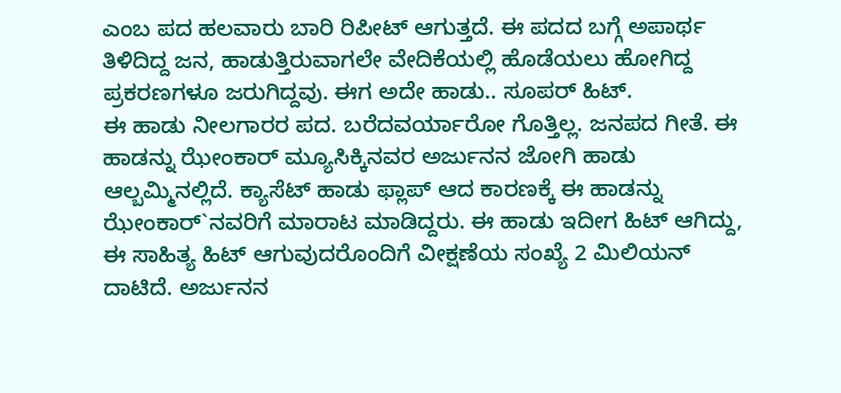ಎಂಬ ಪದ ಹಲವಾರು ಬಾರಿ ರಿಪೀಟ್ ಆಗುತ್ತದೆ. ಈ ಪದದ ಬಗ್ಗೆ ಅಪಾರ್ಥ ತಿಳಿದಿದ್ದ ಜನ, ಹಾಡುತ್ತಿರುವಾಗಲೇ ವೇದಿಕೆಯಲ್ಲಿ ಹೊಡೆಯಲು ಹೋಗಿದ್ದ ಪ್ರಕರಣಗಳೂ ಜರುಗಿದ್ದವು. ಈಗ ಅದೇ ಹಾಡು.. ಸೂಪರ್ ಹಿಟ್.
ಈ ಹಾಡು ನೀಲಗಾರರ ಪದ. ಬರೆದವರ್ಯಾರೋ ಗೊತ್ತಿಲ್ಲ. ಜನಪದ ಗೀತೆ. ಈ ಹಾಡನ್ನು ಝೇಂಕಾರ್ ಮ್ಯೂಸಿಕ್ಕಿನವರ ಅರ್ಜುನನ ಜೋಗಿ ಹಾಡು ಆಲ್ಬಮ್ಮಿನಲ್ಲಿದೆ. ಕ್ಯಾಸೆಟ್ ಹಾಡು ಫ್ಲಾಪ್ ಆದ ಕಾರಣಕ್ಕೆ ಈ ಹಾಡನ್ನು ಝೇಂಕಾರ್`ನವರಿಗೆ ಮಾರಾಟ ಮಾಡಿದ್ದರು. ಈ ಹಾಡು ಇದೀಗ ಹಿಟ್ ಆಗಿದ್ದು, ಈ ಸಾಹಿತ್ಯ ಹಿಟ್ ಆಗುವುದರೊಂದಿಗೆ ವೀಕ್ಷಣೆಯ ಸಂಖ್ಯೆ 2 ಮಿಲಿಯನ್ ದಾಟಿದೆ. ಅರ್ಜುನನ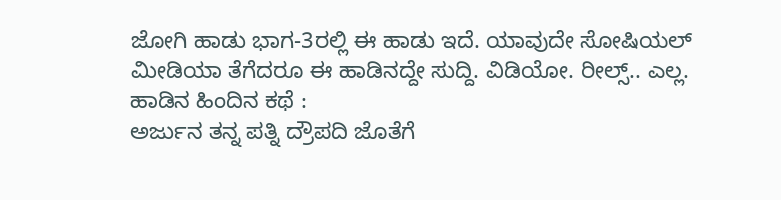ಜೋಗಿ ಹಾಡು ಭಾಗ-3ರಲ್ಲಿ ಈ ಹಾಡು ಇದೆ. ಯಾವುದೇ ಸೋಷಿಯಲ್ ಮೀಡಿಯಾ ತೆಗೆದರೂ ಈ ಹಾಡಿನದ್ದೇ ಸುದ್ದಿ. ವಿಡಿಯೋ. ರೀಲ್ಸ್.. ಎಲ್ಲ.
ಹಾಡಿನ ಹಿಂದಿನ ಕಥೆ :
ಅರ್ಜುನ ತನ್ನ ಪತ್ನಿ ದ್ರೌಪದಿ ಜೊತೆಗೆ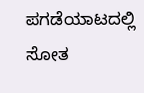ಪಗಡೆಯಾಟದಲ್ಲಿ ಸೋತ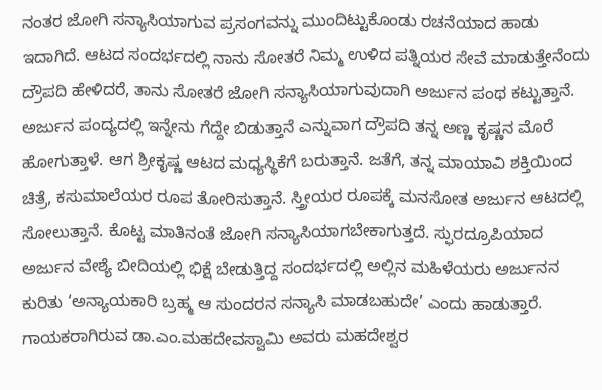ನಂತರ ಜೋಗಿ ಸನ್ಯಾಸಿಯಾಗುವ ಪ್ರಸಂಗವನ್ನು ಮುಂದಿಟ್ಟುಕೊಂಡು ರಚನೆಯಾದ ಹಾಡು ಇದಾಗಿದೆ. ಆಟದ ಸಂದರ್ಭದಲ್ಲಿ ನಾನು ಸೋತರೆ ನಿಮ್ಮ ಉಳಿದ ಪತ್ನಿಯರ ಸೇವೆ ಮಾಡುತ್ತೇನೆಂದು ದ್ರೌಪದಿ ಹೇಳಿದರೆ, ತಾನು ಸೋತರೆ ಜೋಗಿ ಸನ್ಯಾಸಿಯಾಗುವುದಾಗಿ ಅರ್ಜುನ ಪಂಥ ಕಟ್ಟುತ್ತಾನೆ. ಅರ್ಜುನ ಪಂದ್ಯದಲ್ಲಿ ಇನ್ನೇನು ಗೆದ್ದೇ ಬಿಡುತ್ತಾನೆ ಎನ್ನುವಾಗ ದ್ರೌಪದಿ ತನ್ನ ಅಣ್ಣ ಕೃಷ್ಣನ ಮೊರೆ ಹೋಗುತ್ತಾಳೆ. ಆಗ ಶ್ರೀಕೃಷ್ಣ ಆಟದ ಮಧ್ಯಸ್ಥಿಕೆಗೆ ಬರುತ್ತಾನೆ. ಜತೆಗೆ, ತನ್ನ ಮಾಯಾವಿ ಶಕ್ತಿಯಿಂದ ಚಿತ್ರೆ, ಕಸುಮಾಲೆಯರ ರೂಪ ತೋರಿಸುತ್ತಾನೆ. ಸ್ತ್ರೀಯರ ರೂಪಕ್ಕೆ ಮನಸೋತ ಅರ್ಜುನ ಆಟದಲ್ಲಿ ಸೋಲುತ್ತಾನೆ. ಕೊಟ್ಟ ಮಾತಿನಂತೆ ಜೋಗಿ ಸನ್ಯಾಸಿಯಾಗಬೇಕಾಗುತ್ತದೆ. ಸ್ಫುರದ್ರೂಪಿಯಾದ ಅರ್ಜುನ ವೇಶ್ಯೆ ಬೀದಿಯಲ್ಲಿ ಭಿಕ್ಷೆ ಬೇಡುತ್ತಿದ್ದ ಸಂದರ್ಭದಲ್ಲಿ ಅಲ್ಲಿನ ಮಹಿಳೆಯರು ಅರ್ಜುನನ ಕುರಿತು ‘ಅನ್ಯಾಯಕಾರಿ ಬ್ರಹ್ಮ ಆ ಸುಂದರನ ಸನ್ಯಾಸಿ ಮಾಡಬಹುದೇ’ ಎಂದು ಹಾಡುತ್ತಾರೆ.
ಗಾಯಕರಾಗಿರುವ ಡಾ.ಎಂ.ಮಹದೇವಸ್ವಾಮಿ ಅವರು ಮಹದೇಶ್ವರ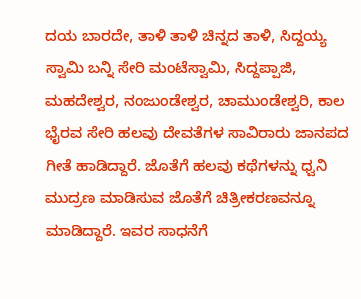ದಯ ಬಾರದೇ, ತಾಳಿ ತಾಳಿ ಚಿನ್ನದ ತಾಳಿ, ಸಿದ್ದಯ್ಯ ಸ್ವಾಮಿ ಬನ್ನಿ ಸೇರಿ ಮಂಟೆಸ್ವಾಮಿ, ಸಿದ್ದಪ್ಪಾಜಿ, ಮಹದೇಶ್ವರ, ನಂಜುಂಡೇಶ್ವರ, ಚಾಮುಂಡೇಶ್ವರಿ, ಕಾಲ ಭೈರವ ಸೇರಿ ಹಲವು ದೇವತೆಗಳ ಸಾವಿರಾರು ಜಾನಪದ ಗೀತೆ ಹಾಡಿದ್ದಾರೆ. ಜೊತೆಗೆ ಹಲವು ಕಥೆಗಳನ್ನು ಧ್ವನಿ ಮುದ್ರಣ ಮಾಡಿಸುವ ಜೊತೆಗೆ ಚಿತ್ರೀಕರಣವನ್ನೂ ಮಾಡಿದ್ದಾರೆ. ಇವರ ಸಾಧನೆಗೆ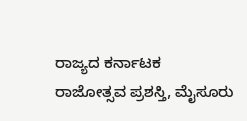ರಾಜ್ಯದ ಕರ್ನಾಟಕ ರಾಜೋತ್ಸವ ಪ್ರಶಸ್ತಿ, ಮೈಸೂರು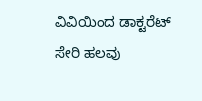ವಿವಿಯಿಂದ ಡಾಕ್ಟರೆಟ್ ಸೇರಿ ಹಲವು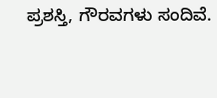ಪ್ರಶಸ್ತಿ, ಗೌರವಗಳು ಸಂದಿವೆ.